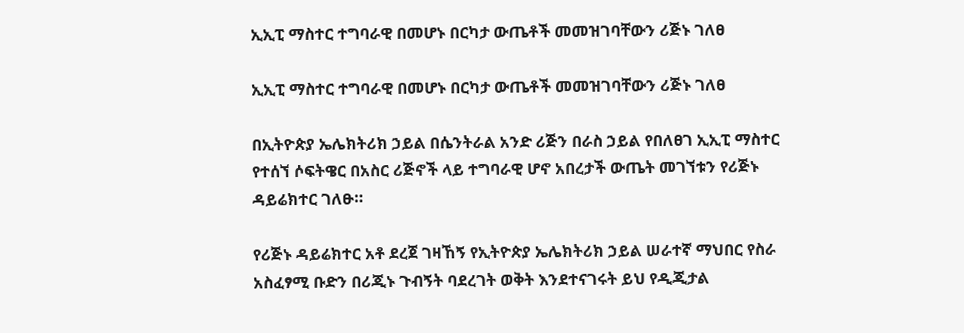ኢኢፒ ማስተር ተግባራዊ በመሆኑ በርካታ ውጤቶች መመዝገባቸውን ሪጅኑ ገለፀ

ኢኢፒ ማስተር ተግባራዊ በመሆኑ በርካታ ውጤቶች መመዝገባቸውን ሪጅኑ ገለፀ

በኢትዮጵያ ኤሌክትሪክ ኃይል በሴንትራል አንድ ሪጅን በራስ ኃይል የበለፀገ ኢኢፒ ማስተር የተሰኘ ሶፍትዌር በአስር ሪጅኖች ላይ ተግባራዊ ሆኖ አበረታች ውጤት መገኘቱን የሪጅኑ ዳይሬክተር ገለፁ።

የሪጅኑ ዳይሬክተር አቶ ደረጀ ገዛኸኝ የኢትዮጵያ ኤሌክትሪክ ኃይል ሠራተኛ ማህበር የስራ አስፈፃሚ ቡድን በሪጂኑ ጉብኝት ባደረገት ወቅት እንደተናገሩት ይህ የዲጂታል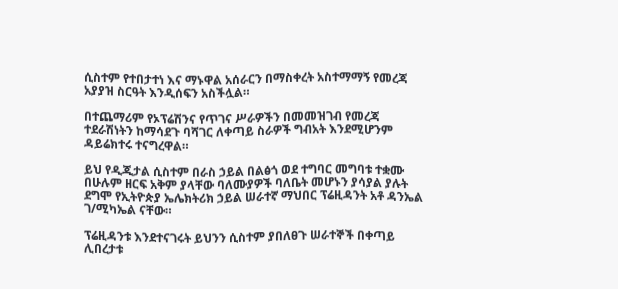ሲስተም የተበታተነ እና ማኑዋል አሰራርን በማስቀረት አስተማማኝ የመረጃ አያያዝ ስርዓት እንዲሰፍን አስችሏል።

በተጨማሪም የኦፕሬሽንና የጥገና ሥራዎችን በመመዝገብ የመረጃ ተደራሽነትን ከማሳደጉ ባሻገር ለቀጣይ ስራዎች ግብአት እንደሚሆንም ዳይሬክተሩ ተናግረዋል።

ይህ የዲጂታል ሲስተም በራስ ኃይል በልፅጎ ወደ ተግባር መግባቱ ተቋሙ በሁሉም ዘርፍ አቅም ያላቸው ባለሙያዎች ባለቤት መሆኑን ያሳያል ያሉት ደግሞ የኢትዮጵያ ኤሌክትሪክ ኃይል ሠራተኛ ማህበር ፕሬዚዳንት አቶ ዳንኤል ገ/ሚካኤል ናቸው።

ፕሬዚዳንቱ እንደተናገሩት ይህንን ሲስተም ያበለፀጉ ሠራተኞች በቀጣይ ሊበረታቱ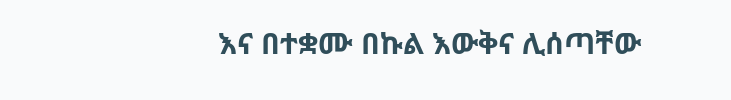እና በተቋሙ በኩል እውቅና ሊሰጣቸው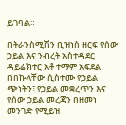ይገባል።

በትራንስሚሽን ቢዝነስ ዘርፍ የሰው ኃይል እና ንብረት አስተዳደር ዳይሬክተር አቶ ተማም አፍደል በበኩላቸው ሲስተሙ የኃይል ጭነትን፣ የኃይል መቋረጥን እና የሰው ኃይል መረጃን በዘመነ መንገድ የሚይዝ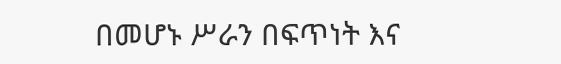በመሆኑ ሥራን በፍጥነት እና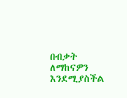በብቃት ለማከናዎን እንደሚያስችል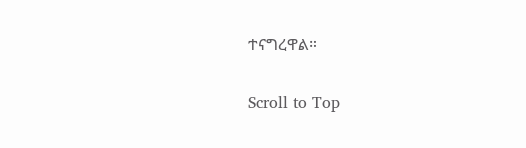ተናግረዋል።

Scroll to Top